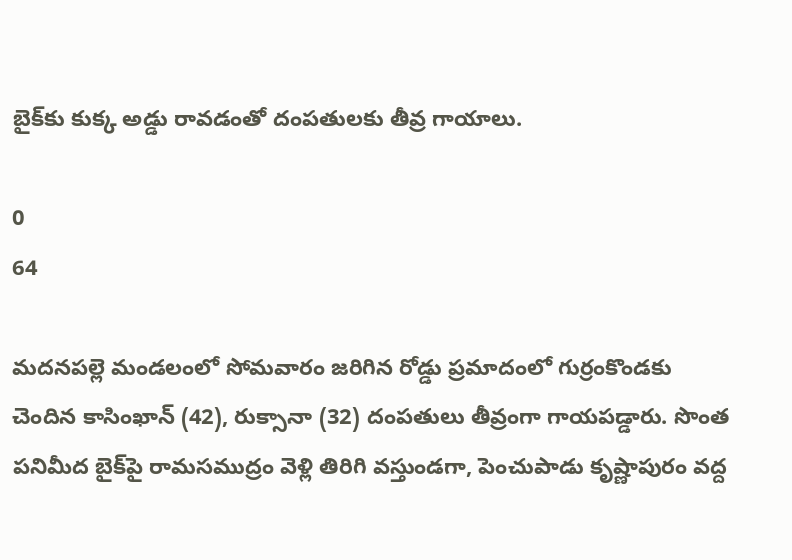బైక్‌కు కుక్క అడ్డు రావడంతో దంపతులకు తీవ్ర గాయాలు.

0
64

మదనపల్లె మండలంలో సోమవారం జరిగిన రోడ్డు ప్రమాదంలో గుర్రంకొండకు చెందిన కాసింఖాన్ (42), రుక్సానా (32) దంపతులు తీవ్రంగా గాయపడ్డారు. సొంత పనిమీద బైక్‌పై రామసముద్రం వెళ్లి తిరిగి వస్తుండగా, పెంచుపాడు కృష్ణాపురం వద్ద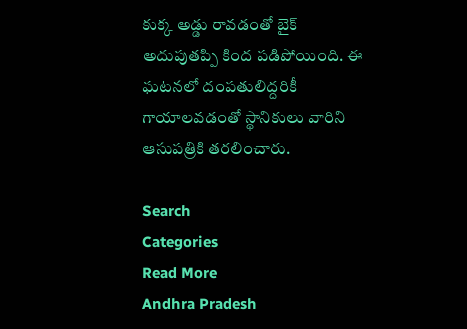కుక్క అడ్డు రావడంతో బైక్ అదుపుతప్పి కింద పడిపోయింది. ఈ ఘటనలో దంపతులిద్దరికీ గాయాలవడంతో స్థానికులు వారిని ఆసుపత్రికి తరలించారు.

Search
Categories
Read More
Andhra Pradesh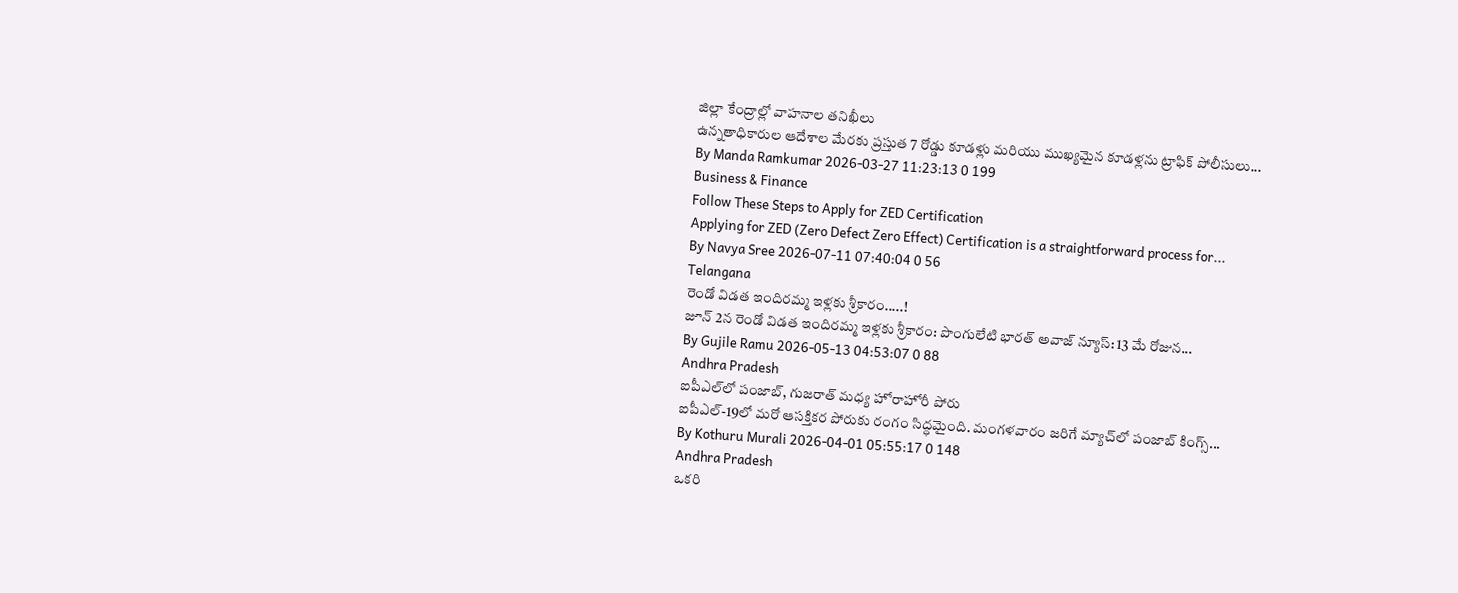జిల్లా కేంద్రాల్లో వాహనాల తనిఖీలు
ఉన్నతాధికారుల ఆదేశాల మేరకు ప్రస్తుత 7 రోడ్డు కూడళ్లు మరియు ముఖ్యమైన కూడళ్లను ట్రాఫిక్ పోలీసులు...
By Manda Ramkumar 2026-03-27 11:23:13 0 199
Business & Finance
Follow These Steps to Apply for ZED Certification
Applying for ZED (Zero Defect Zero Effect) Certification is a straightforward process for...
By Navya Sree 2026-07-11 07:40:04 0 56
Telangana
రెండో విడత ఇందిరమ్మ ఇళ్లకు శ్రీకారం.....!
జూన్ 2న రెండో విడత ఇందిరమ్మ ఇళ్లకు శ్రీకారం: పొంగులేటి భారత్ అవాజ్ న్యూస్: 13 మే రోజున...
By Gujile Ramu 2026-05-13 04:53:07 0 88
Andhra Pradesh
ఐపీఎల్‌లో పంజాబ్, గుజరాత్ మధ్య హోరాహోరీ పోరు
ఐపీఎల్-19లో మరో ఆసక్తికర పోరుకు రంగం సిద్ధమైంది. మంగళవారం జరిగే మ్యాచ్‌లో పంజాబ్ కింగ్స్...
By Kothuru Murali 2026-04-01 05:55:17 0 148
Andhra Pradesh
ఒకరి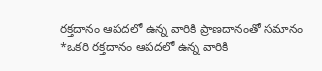రక్తదానం ఆపదలో ఉన్న వారికి ప్రాణదానంతో సమానం
*ఒకరి రక్తదానం ఆపదలో ఉన్న వారికి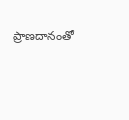ప్రాణదానంతో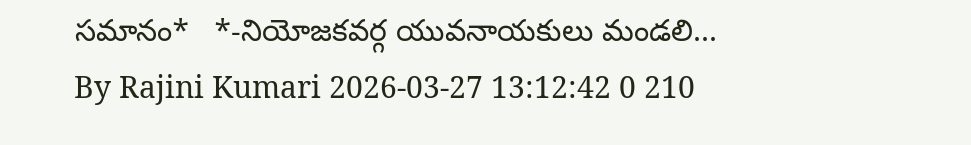సమానం*   *-నియోజకవర్గ యువనాయకులు మండలి...
By Rajini Kumari 2026-03-27 13:12:42 0 210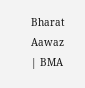Bharat Aawaz | BMA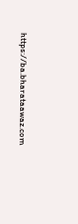https://ba.bharataawaz.com